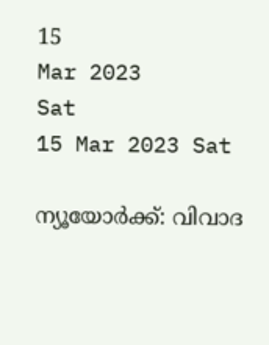15
Mar 2023
Sat
15 Mar 2023 Sat

ന്യൂയോർക്ക്: വിവാദ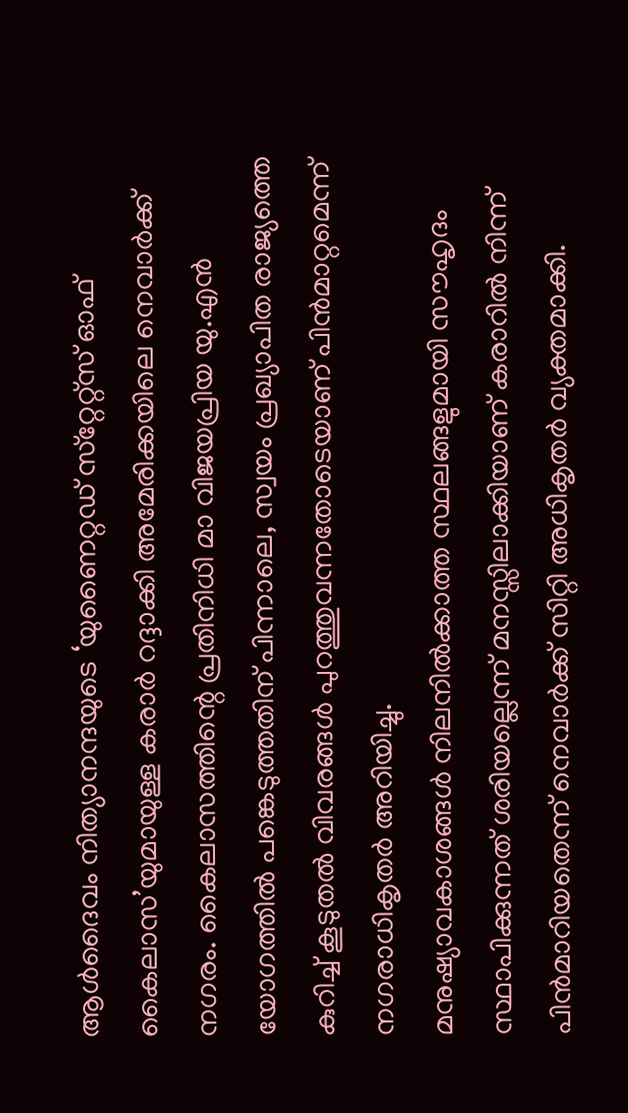ആൾദൈവം നിത്യാനന്ദയുടെ ‘യുണൈറ്റഡ് സ്‌റ്റേറ്റ്‌സ് ഓഫ് കൈലാസ’യുമായുള്ള കരാർ റദ്ദാക്കി അമേരിക്കയിലെ നെവാർക്ക് നഗരം. കൈലാസത്തിന്റെ പ്രതിനിധി മാ വിജയപ്രിയ യു.എൻ യോഗത്തിൽ പങ്കെടുത്തതിന് പിന്നാലെ, സ്വയം പ്രഖ്യാപിത രാജ്യത്തെ കുറിച്ച് കൂടുതൽ വിവരങ്ങൾ പുറത്തുവന്നതോടെയാണ് പിൻമാറ്റമെന്ന് നഗരാധികൃതർ അറിയിച്ചു.
മനുഷ്യാവകാശങ്ങൾ നിലനിൽക്കാത്ത സ്ഥലങ്ങളുമായി സൗഹൃദം സ്ഥാപിക്കുന്നത് ശരിയല്ലെന്ന് മനസ്സിലാക്കിയാണ് കരാറിൽ നിന്ന് പിൻമാറിയതെന്ന് നെവാർക്ക് സിറ്റി അധികൃതർ വ്യക്തമാക്കി.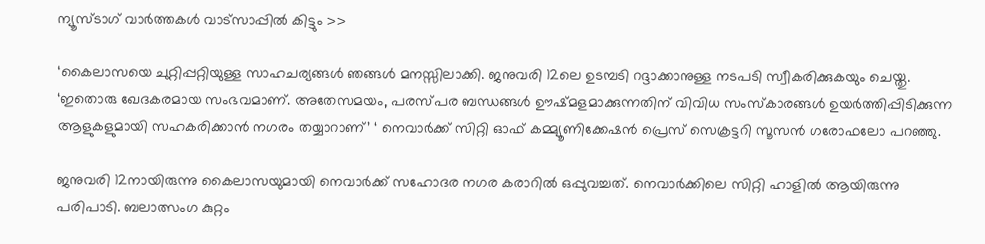ന്യൂസ്ടാഗ് വാര്‍ത്തകള്‍ വാട്‌സാപ്പില്‍ കിട്ടും >>

‘കൈലാസയെ ചുറ്റിപ്പറ്റിയുള്ള സാഹചര്യങ്ങൾ ഞങ്ങൾ മനസ്സിലാക്കി. ജനുവരി 12ലെ ഉടമ്പടി റദ്ദാക്കാനുള്ള നടപടി സ്വീകരിക്കുകയും ചെയ്തു. ‘ഇതൊരു ഖേദകരമായ സംഭവമാണ്. അതേസമയം, പരസ്പര ബന്ധങ്ങൾ ഊഷ്മളമാക്കുന്നതിന് വിവിധ സംസ്‌കാരങ്ങൾ ഉയർത്തിപ്പിടിക്കുന്ന ആളുകളുമായി സഹകരിക്കാൻ നഗരം തയ്യാറാണ്’ ‘ നെവാർക്ക് സിറ്റി ഓഫ് കമ്മ്യൂണിക്കേഷൻ പ്രെസ് സെക്രട്ടറി സൂസൻ ഗരോഫലോ പറഞ്ഞു.

ജനുവരി 12നായിരുന്നു കൈലാസയുമായി നെവാർക്ക് സഹോദര നഗര കരാറിൽ ഒപ്പുവച്ചത്. നെവാർക്കിലെ സിറ്റി ഹാളിൽ ആയിരുന്നു പരിപാടി. ബലാത്സംഗ കുറ്റം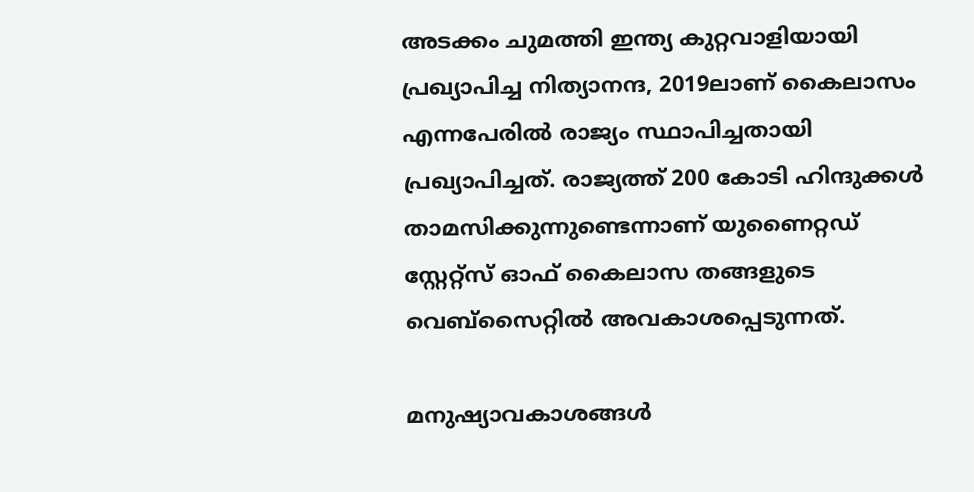അടക്കം ചുമത്തി ഇന്ത്യ കുറ്റവാളിയായി പ്രഖ്യാപിച്ച നിത്യാനന്ദ, 2019ലാണ് കൈലാസം എന്നപേരിൽ രാജ്യം സ്ഥാപിച്ചതായി പ്രഖ്യാപിച്ചത്. രാജ്യത്ത് 200 കോടി ഹിന്ദുക്കൾ താമസിക്കുന്നുണ്ടെന്നാണ് യുണൈറ്റഡ് സ്റ്റേറ്റ്‌സ് ഓഫ് കൈലാസ തങ്ങളുടെ വെബ്‌സൈറ്റിൽ അവകാശപ്പെടുന്നത്.

മനുഷ്യാവകാശങ്ങൾ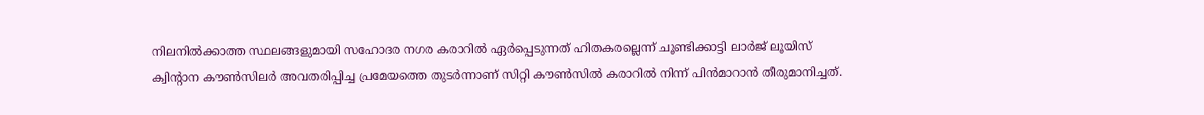നിലനിൽക്കാത്ത സ്ഥലങ്ങളുമായി സഹോദര നഗര കരാറിൽ ഏർപ്പെടുന്നത് ഹിതകരല്ലെന്ന് ചൂണ്ടിക്കാട്ടി ലാർജ് ലൂയിസ് ക്വിന്റാന കൗൺസിലർ അവതരിപ്പിച്ച പ്രമേയത്തെ തുടർന്നാണ് സിറ്റി കൗൺസിൽ കരാറിൽ നിന്ന് പിൻമാറാൻ തീരുമാനിച്ചത്.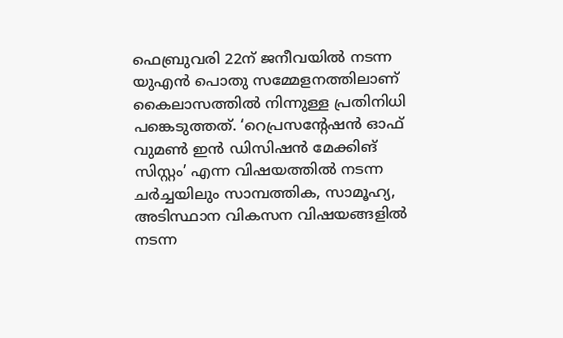ഫെബ്രുവരി 22ന് ജനീവയിൽ നടന്ന യുഎൻ പൊതു സമ്മേളനത്തിലാണ് കൈലാസത്തിൽ നിന്നുള്ള പ്രതിനിധി പങ്കെടുത്തത്. ‘റെപ്രസന്റേഷൻ ഓഫ് വുമൺ ഇൻ ഡിസിഷൻ മേക്കിങ് സിസ്റ്റം’ എന്ന വിഷയത്തിൽ നടന്ന ചർച്ചയിലും സാമ്പത്തിക, സാമൂഹ്യ, അടിസ്ഥാന വികസന വിഷയങ്ങളിൽ നടന്ന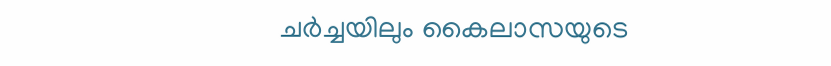ചർച്ചയിലും കൈലാസയുടെ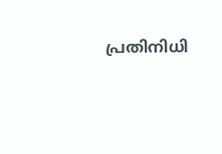പ്രതിനിധി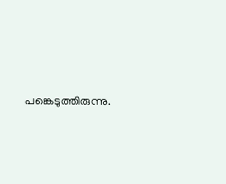പങ്കെടുത്തിരുന്നു.